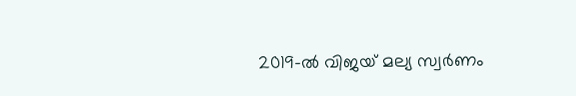2019-ല്‍ വിജയ് മല്യ സ്വര്‍ണം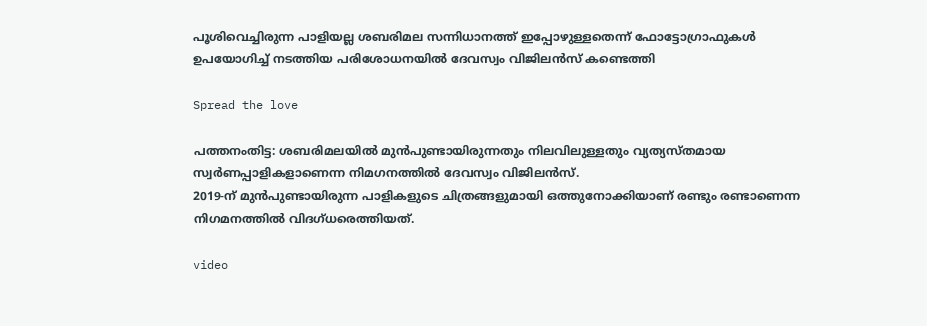പൂശിവെച്ചിരുന്ന പാളിയല്ല ശബരിമല സന്നിധാനത്ത് ഇപ്പോഴുള്ളതെന്ന് ഫോട്ടോഗ്രാഫുകള്‍ ഉപയോഗിച്ച്‌ നടത്തിയ പരിശോധനയിൽ ദേവസ്വം വിജിലൻസ് കണ്ടെത്തി

Spread the love

പത്തനംതിട്ട: ശബരിമലയില്‍ മുന്‍പുണ്ടായിരുന്നതും നിലവിലുള്ളതും വ്യത്യസ്തമായ സ്വര്‍ണപ്പാളികളാണെന്ന നിമഗനത്തില്‍ ദേവസ്വം വിജിലന്‍സ്.
2019-ന് മുന്‍പുണ്ടായിരുന്ന പാളികളുടെ ചിത്രങ്ങളുമായി ഒത്തുനോക്കിയാണ് രണ്ടും രണ്ടാണെന്ന നിഗമനത്തില്‍ വിദഗ്ധരെത്തിയത്.

video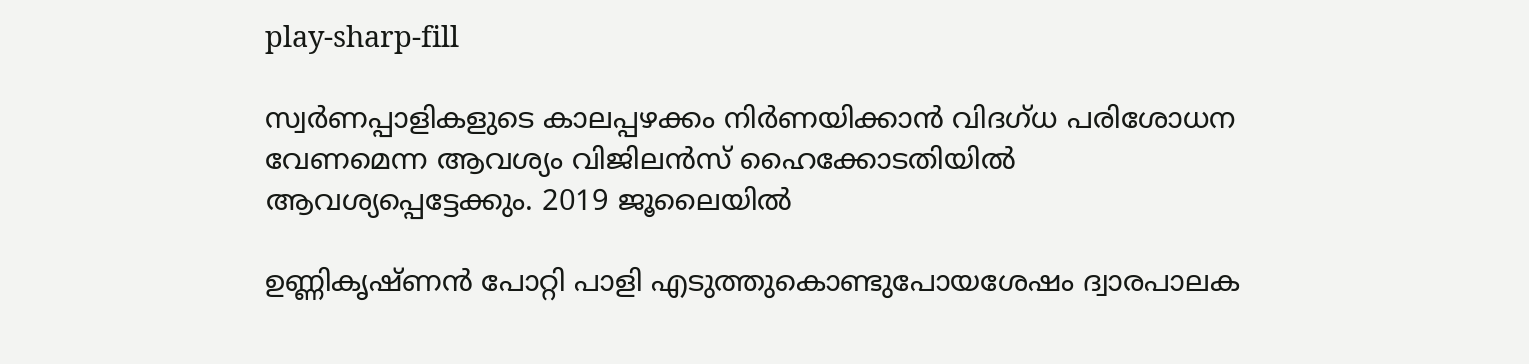play-sharp-fill

സ്വര്‍ണപ്പാളികളുടെ കാലപ്പഴക്കം നിര്‍ണയിക്കാന്‍ വിദഗ്ധ പരിശോധന വേണമെന്ന ആവശ്യം വിജിലന്‍സ് ഹൈക്കോടതിയില്‍ ആവശ്യപ്പെട്ടേക്കും. 2019 ജൂലൈയില്‍

ഉണ്ണികൃഷ്ണന്‍ പോറ്റി പാളി എടുത്തുകൊണ്ടുപോയശേഷം ദ്വാരപാലക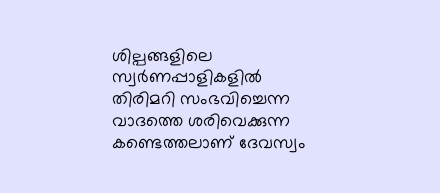ശില്പങ്ങളിലെ സ്വര്‍ണപ്പാളികളില്‍ തിരിമറി സംഭവിച്ചെന്ന വാദത്തെ ശരിവെക്കുന്ന കണ്ടെത്തലാണ് ദേവസ്വം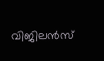വിജിലന്‍സ്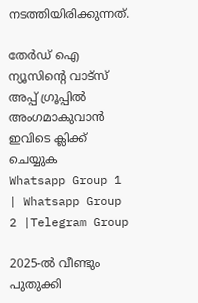നടത്തിയിരിക്കുന്നത്.

തേർഡ് ഐ ന്യൂസിന്റെ വാട്സ് അപ്പ് ഗ്രൂപ്പിൽ അംഗമാകുവാൻ ഇവിടെ ക്ലിക്ക് ചെയ്യുക
Whatsapp Group 1 | Whatsapp Group 2 |Telegram Group

2025-ല്‍ വീണ്ടും പുതുക്കി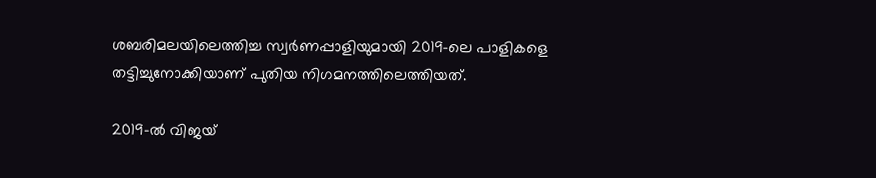ശബരിമലയിലെത്തിച്ച സ്വര്‍ണപ്പാളിയുമായി 2019-ലെ പാളികളെ തട്ടിച്ചുനോക്കിയാണ് പുതിയ നിഗമനത്തിലെത്തിയത്.

2019-ല്‍ വിജയ്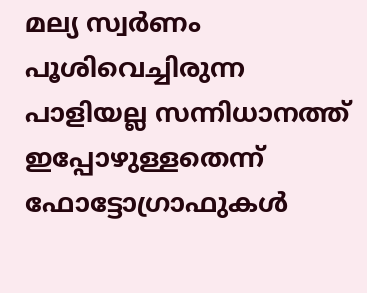മല്യ സ്വര്‍ണം പൂശിവെച്ചിരുന്ന പാളിയല്ല സന്നിധാനത്ത് ഇപ്പോഴുള്ളതെന്ന് ഫോട്ടോഗ്രാഫുകള്‍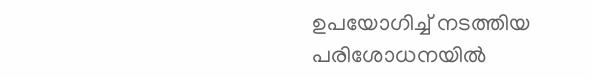ഉപയോഗിച്ച്‌ നടത്തിയ പരിശോധനയില്‍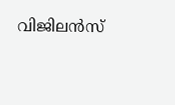വിജിലന്‍സ്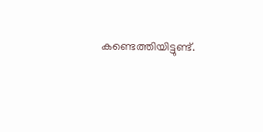കണ്ടെത്തിയിട്ടുണ്ട്.